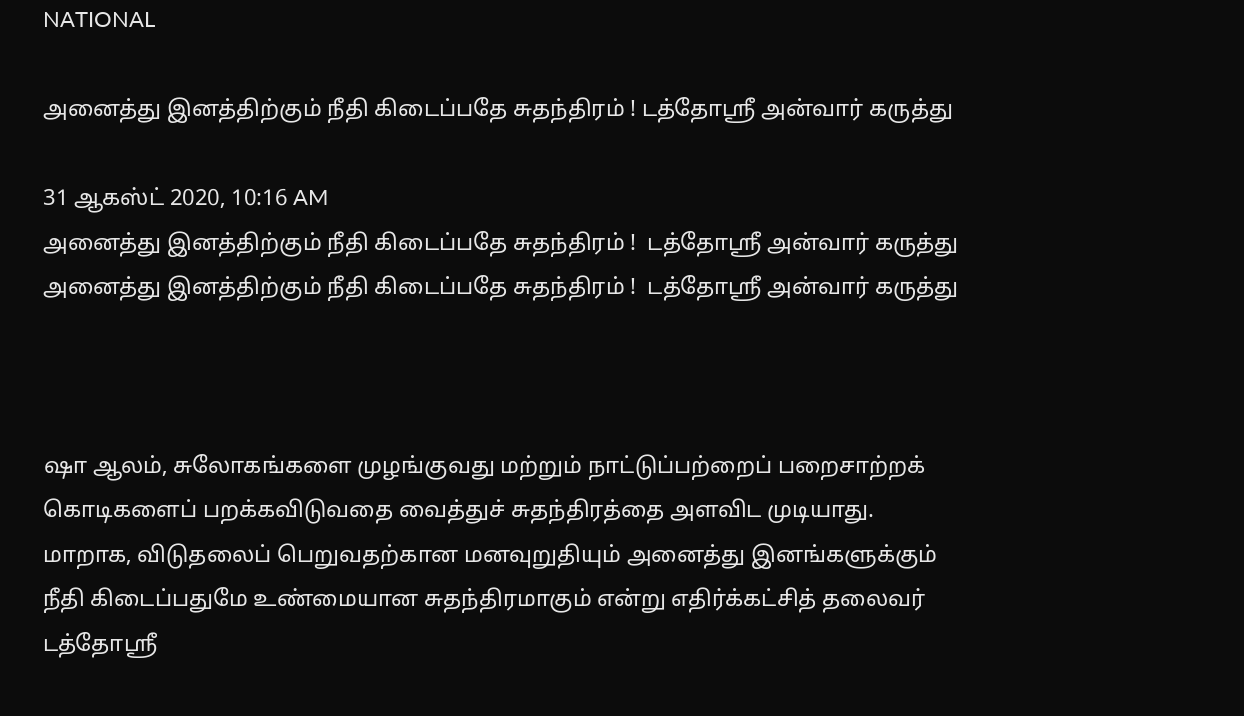NATIONAL

அனைத்து இனத்திற்கும் நீதி கிடைப்பதே சுதந்திரம் ! டத்தோஸ்ரீ அன்வார் கருத்து

31 ஆகஸ்ட் 2020, 10:16 AM
அனைத்து இனத்திற்கும் நீதி கிடைப்பதே சுதந்திரம் !  டத்தோஸ்ரீ அன்வார் கருத்து
அனைத்து இனத்திற்கும் நீதி கிடைப்பதே சுதந்திரம் !  டத்தோஸ்ரீ அன்வார் கருத்து



ஷா ஆலம், சுலோகங்களை முழங்குவது மற்றும் நாட்டுப்பற்றைப் பறைசாற்றக் கொடிகளைப் பறக்கவிடுவதை வைத்துச் சுதந்திரத்தை அளவிட முடியாது. மாறாக, விடுதலைப் பெறுவதற்கான மனவுறுதியும் அனைத்து இனங்களுக்கும் நீதி கிடைப்பதுமே உண்மையான சுதந்திரமாகும் என்று எதிர்க்கட்சித் தலைவர் டத்தோஸ்ரீ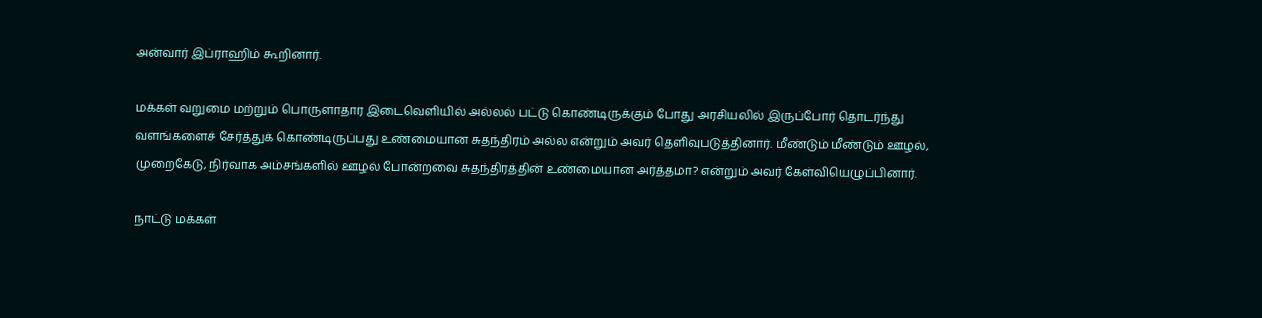அன்வார் இப்ராஹிம் கூறினார்.

மக்கள் வறுமை மற்றும் பொருளாதார இடைவெளியில் அல்லல் பட்டு கொண்டிருக்கும் போது அரசியலில் இருப்போர் தொடர்ந்து வளங்களைச் சேர்த்துக் கொண்டிருப்பது உண்மையான சுதந்திரம் அல்ல என்றும் அவர் தெளிவுபடுத்தினார். மீண்டும் மீண்டும் ஊழல், முறைகேடு, நிர்வாக அம்சங்களில் ஊழல் போன்றவை சுதந்திரத்தின் உண்மையான அர்த்தமா? என்றும் அவர் கேள்வியெழுப்பினார்.

நாட்டு மக்கள்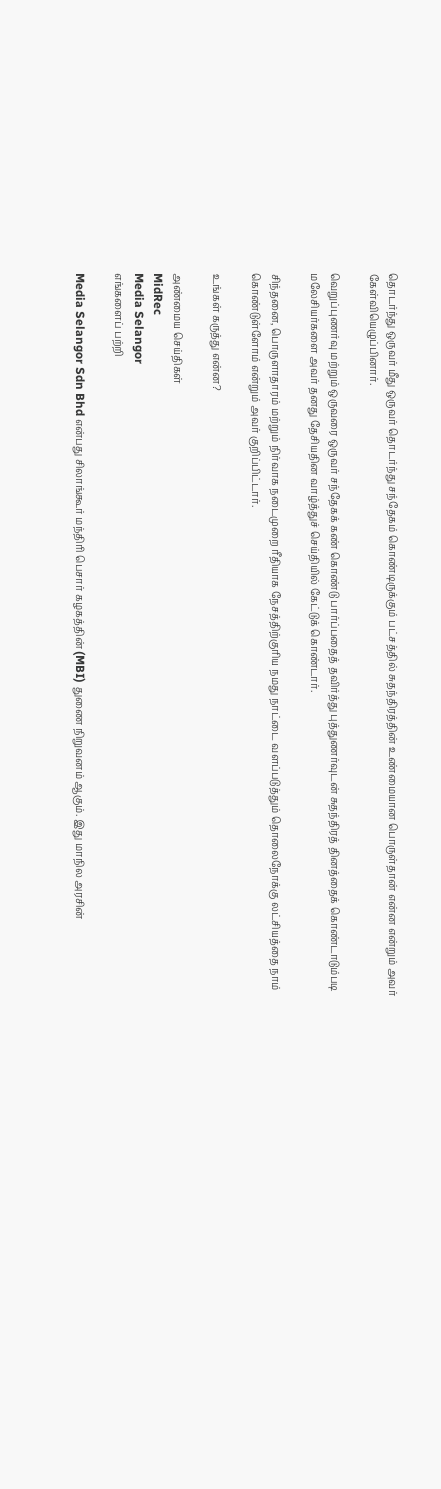தொடர்ந்து ஒருவர் மீது ஒருவர் தொடர்ந்து சந்தேகம் கொண்டிருக்கும் பட்சத்தில் சுதந்திரத்தின் உண்மையான பொருள்தான் என்ன என்றும் அவர் கேள்வியெழுப்பினார்.

வெறுப்புணர்வு மற்றும் ஒருவரை ஒருவர் சந்தேகக் கண் கொண்டு பார்ப்பதைத் தவிர்த்து புத்துணர்வுடன் சுதந்திரத் தினத்தைக் கொண்டாடும்படி மலேசியர்களை அவர் தனது தேசியதின வாழ்த்துச் செய்தியில் கேட்டுக் கொண்டார்.

சிந்தனை, பொருளாதாரம் மற்றும் நிர்வாக நடைமுறை ரீதியாக நேசத்திற்குரிய நமது நாட்டை வளப்படுத்தும் தொலைநோக்கு லட்சியத்தை நாம் கொண்டுள்ளோம் என்றும் அவர் குறிப்பிட்டார்.

உங்கள் கருத்து என்ன?

அண்மைய செய்திகள்
MidRec
Media Selangor
எங்களைப் பற்றி

Media Selangor Sdn Bhd என்பது சிலாங்கூர் மந்திரி பெசார் கழகத்தின் (MBI) துணை நிறுவனம் ஆகும். இது மாநில அரசின்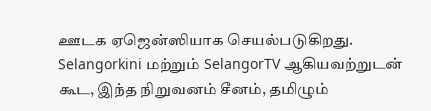ஊடக ஏஜென்ஸியாக செயல்படுகிறது. Selangorkini மற்றும் SelangorTV ஆகியவற்றுடன் கூட, இந்த நிறுவனம் சீனம், தமிழும்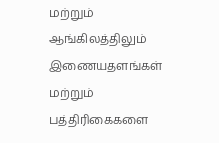மற்றும் ஆங்கிலத்திலும் இணையதளங்கள் மற்றும் பத்திரிகைகளை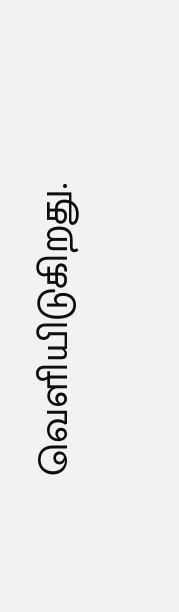வெளியிடுகிறது.